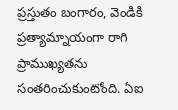ప్రస్తుతం బంగారం, వెండికి ప్రత్యామ్నాయంగా రాగి ప్రాముఖ్యతను సంతరించుకుంటోంది. ఏఐ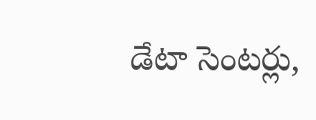డేటా సెంటర్లు,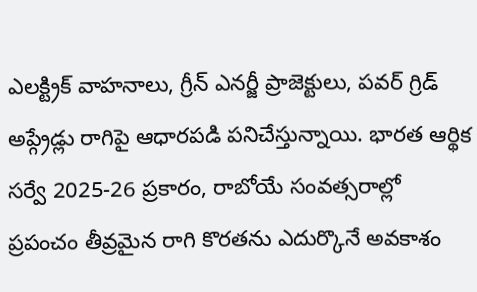ఎలక్ట్రిక్ వాహనాలు, గ్రీన్ ఎనర్జీ ప్రాజెక్టులు, పవర్ గ్రిడ్ అప్గ్రేడ్లు రాగిపై ఆధారపడి పనిచేస్తున్నాయి. భారత ఆర్థిక సర్వే 2025-26 ప్రకారం, రాబోయే సంవత్సరాల్లో ప్రపంచం తీవ్రమైన రాగి కొరతను ఎదుర్కొనే అవకాశం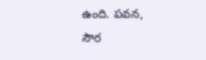ఉంది. పవన, సౌర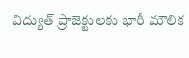విద్యుత్ ప్రాజెక్టులకు భారీ మౌలిక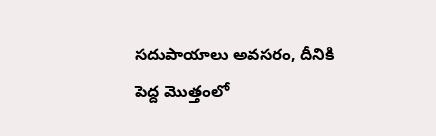సదుపాయాలు అవసరం, దీనికి పెద్ద మొత్తంలో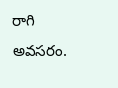రాగి అవసరం.